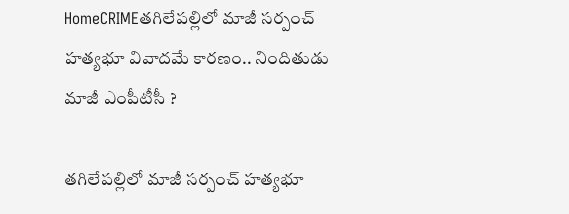HomeCRIMEతగిలేపల్లిలో మాజీ సర్పంచ్‌ హత్యభూ వివాదమే కారణం.. నిందితుడు మాజీ ఎంపీటీసీ ?

తగిలేపల్లిలో మాజీ సర్పంచ్‌ హత్యభూ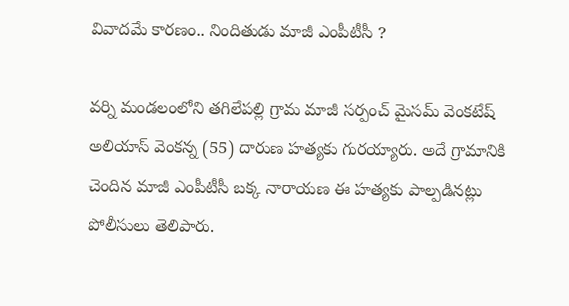వివాదమే కారణం.. నిందితుడు మాజీ ఎంపీటీసీ ?

వర్ని మండలంలోని తగిలేపల్లి గ్రామ మాజీ సర్పంచ్‌ మైసమ్‌ వెంకటేష్‌ అలియాస్‌ వెంకన్న (55) దారుణ హత్యకు గురయ్యారు. అదే గ్రామానికి చెందిన మాజీ ఎంపీటీసీ బక్క నారాయణ ఈ హత్యకు పాల్పడినట్లు పోలీసులు తెలిపారు.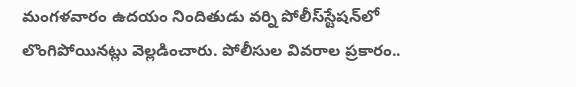మంగళవారం ఉదయం నిందితుడు వర్ని పోలీస్‌స్టేషన్‌లో లొంగిపోయినట్లు వెల్లడించారు. పోలీసుల వివరాల ప్రకారం..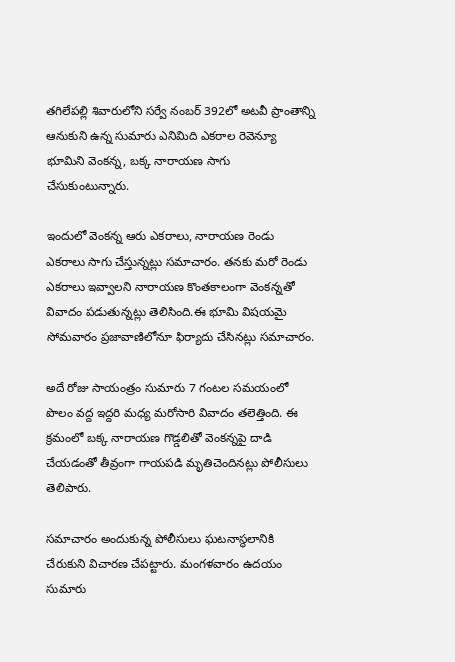తగిలేపల్లి శివారులోని సర్వే నంబర్‌ 392లో అటవీ ప్రాంతాన్ని ఆనుకుని ఉన్న సుమారు ఎనిమిది ఎకరాల రెవెన్యూ భూమిని వెంకన్న, బక్క నారాయణ సాగు చేసుకుంటున్నారు.

ఇందులో వెంకన్న ఆరు ఎకరాలు, నారాయణ రెండు ఎకరాలు సాగు చేస్తున్నట్లు సమాచారం. తనకు మరో రెండు ఎకరాలు ఇవ్వాలని నారాయణ కొంతకాలంగా వెంకన్నతో వివాదం పడుతున్నట్లు తెలిసింది.ఈ భూమి విషయమై సోమవారం ప్రజావాణిలోనూ ఫిర్యాదు చేసినట్లు సమాచారం.

అదే రోజు సాయంత్రం సుమారు 7 గంటల సమయంలో పొలం వద్ద ఇద్దరి మధ్య మరోసారి వివాదం తలెత్తింది. ఈ క్రమంలో బక్క నారాయణ గొడ్డలితో వెంకన్నపై దాడి చేయడంతో తీవ్రంగా గాయపడి మృతిచెందినట్లు పోలీసులు తెలిపారు.

సమాచారం అందుకున్న పోలీసులు ఘటనాస్థలానికి చేరుకుని విచారణ చేపట్టారు. మంగళవారం ఉదయం సుమారు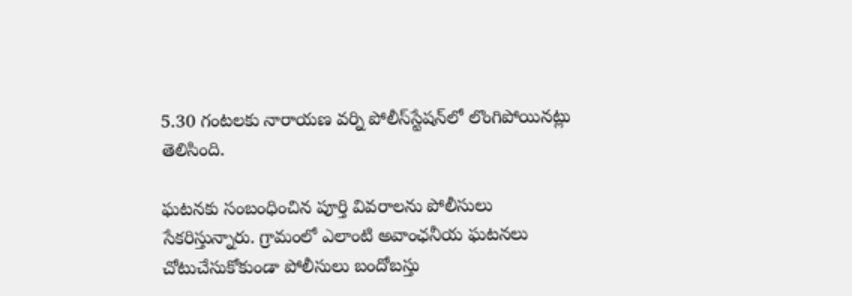5.30 గంటలకు నారాయణ వర్ని పోలీస్‌స్టేషన్‌లో లొంగిపోయినట్లు తెలిసింది.

ఘటనకు సంబంధించిన పూర్తి వివరాలను పోలీసులు సేకరిస్తున్నారు. గ్రామంలో ఎలాంటి అవాంఛనీయ ఘటనలు చోటుచేసుకోకుండా పోలీసులు బందోబస్తు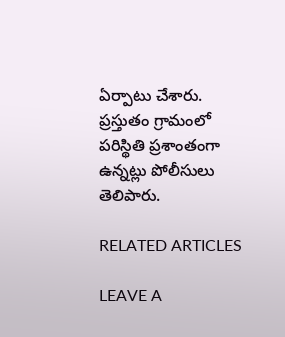ఏర్పాటు చేశారు. ప్రస్తుతం గ్రామంలో పరిస్థితి ప్రశాంతంగా ఉన్నట్లు పోలీసులు తెలిపారు.

RELATED ARTICLES

LEAVE A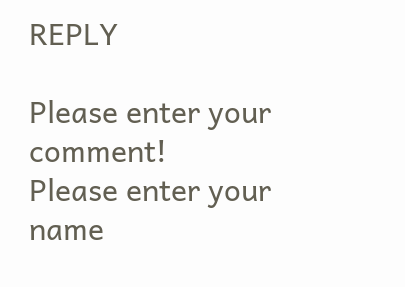REPLY

Please enter your comment!
Please enter your name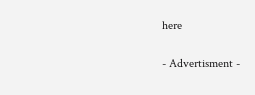here

- Advertisment -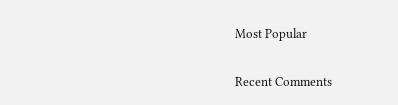Most Popular

Recent Comments